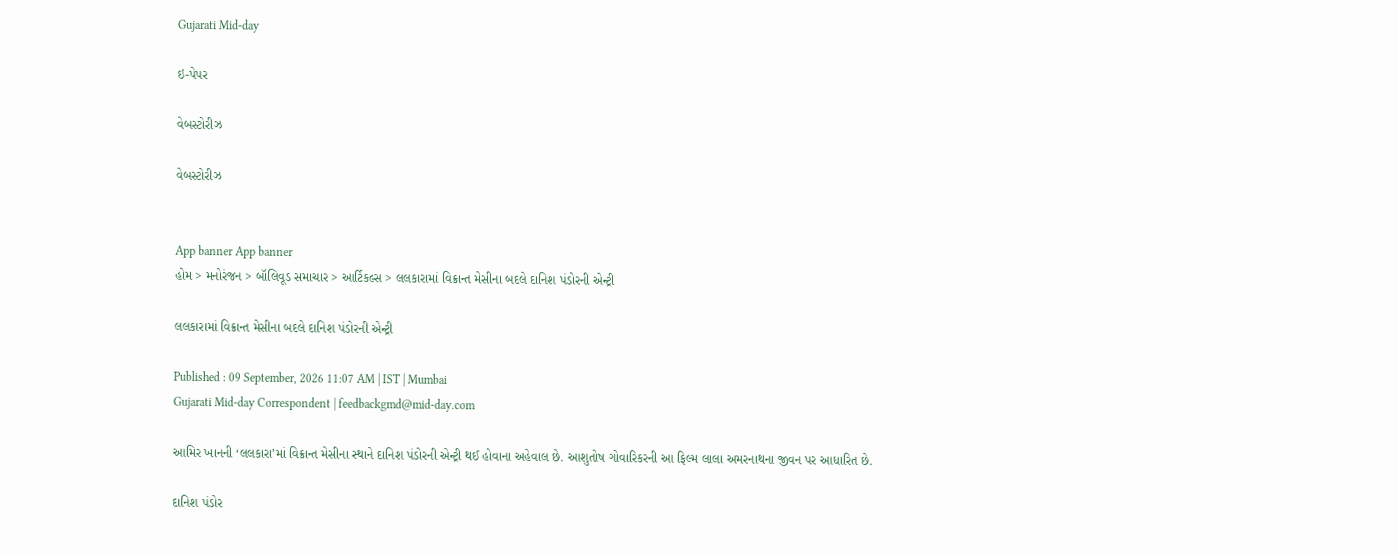Gujarati Mid-day

ઇ-પેપર

વેબસ્ટોરીઝ

વેબસ્ટોરીઝ


App banner App banner
હોમ > મનોરંજન > બૉલિવૂડ સમાચાર > આર્ટિકલ્સ > લલકારામાં વિક્રાન્ત મેસીના બદલે દાનિશ પંડોરની એન્ટ્રી

લલકારામાં વિક્રાન્ત મેસીના બદલે દાનિશ પંડોરની એન્ટ્રી

Published : 09 September, 2026 11:07 AM | IST | Mumbai
Gujarati Mid-day Correspondent | feedbackgmd@mid-day.com

આમિર ખાનની ‘લલકારા’માં વિક્રાન્ત મેસીના સ્થાને દાનિશ પંડોરની એન્ટ્રી થઈ હોવાના અહેવાલ છે. આશુતોષ ગોવારિકરની આ ફિલ્મ લાલા અમરનાથના જીવન પર આધારિત છે.

દાનિશ પંડોર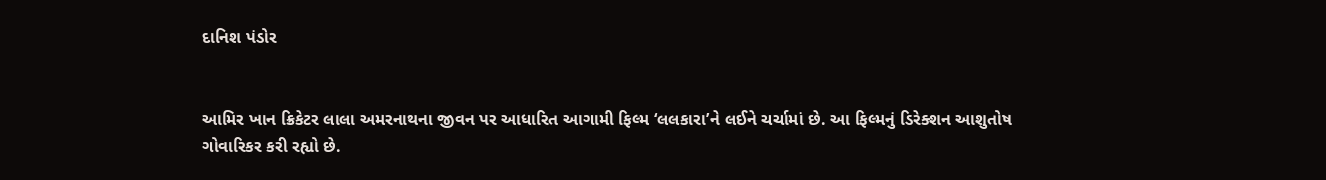દાનિશ પંડોર


આમિર ખાન ક્રિકેટર લાલા અમરનાથના જીવન પર આધારિત આગામી ફિલ્મ ‘લલકારા’ને લઈને ચર્ચામાં છે. આ ફિલ્મનું ડિરેક્શન આશુતોષ ગોવારિકર કરી રહ્યો છે.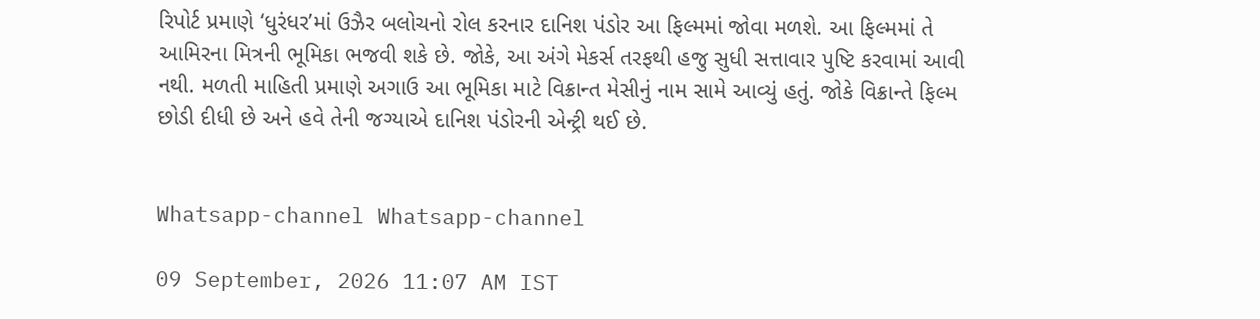રિપોર્ટ પ્રમાણે ‘ધુરંધર’માં ઉઝૈર બલોચનો રોલ કરનાર દાનિશ પંડોર આ ફિલ્મમાં જોવા મળશે. આ ફિલ્મમાં તે આમિરના મિત્રની ભૂમિકા ભજવી શકે છે. જોકે, આ અંગે મેકર્સ તરફથી હજુ સુધી સત્તાવાર પુષ્ટિ કરવામાં આવી નથી. મળતી માહિતી પ્રમાણે અગાઉ આ ભૂમિકા માટે વિક્રાન્ત મેસીનું નામ સામે આવ્યું હતું. જોકે વિક્રાન્તે ફિલ્મ છોડી દીધી છે અને હવે તેની જગ્યાએ દાનિશ પંડોરની એન્ટ્રી થઈ છે.


Whatsapp-channel Whatsapp-channel

09 September, 2026 11:07 AM IST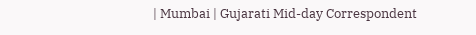| Mumbai | Gujarati Mid-day Correspondent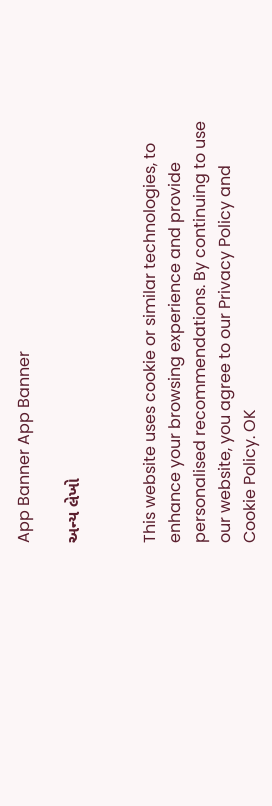App Banner App Banner

અન્ય લેખો


This website uses cookie or similar technologies, to enhance your browsing experience and provide personalised recommendations. By continuing to use our website, you agree to our Privacy Policy and Cookie Policy. OK